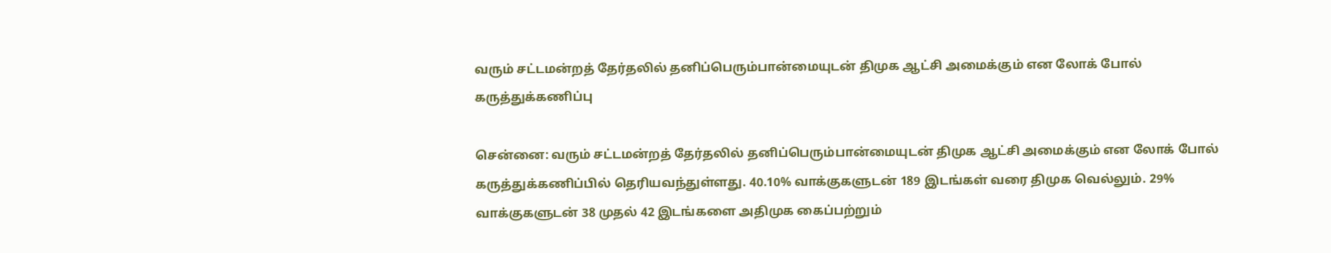வரும் சட்டமன்றத் தேர்தலில் தனிப்பெரும்பான்மையுடன் திமுக ஆட்சி அமைக்கும் என லோக் போல் கருத்துக்கணிப்பு

சென்னை: வரும் சட்டமன்றத் தேர்தலில் தனிப்பெரும்பான்மையுடன் திமுக ஆட்சி அமைக்கும் என லோக் போல் கருத்துக்கணிப்பில் தெரியவந்துள்ளது. 40.10% வாக்குகளுடன் 189 இடங்கள் வரை திமுக வெல்லும். 29% வாக்குகளுடன் 38 முதல் 42 இடங்களை அதிமுக கைப்பற்றும்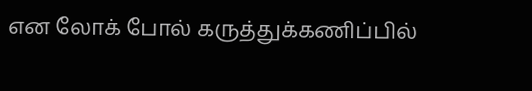என லோக் போல் கருத்துக்கணிப்பில்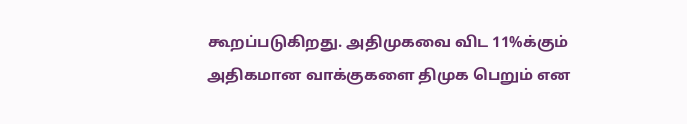கூறப்படுகிறது. அதிமுகவை விட 11%க்கும் அதிகமான வாக்குகளை திமுக பெறும் என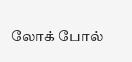லோக் போல்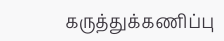கருத்துக்கணிப்பு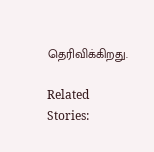தெரிவிக்கிறது.

Related Stories: